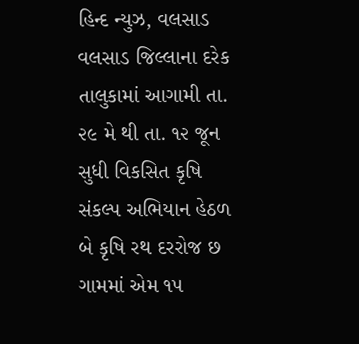હિન્દ ન્યુઝ, વલસાડ
વલસાડ જિલ્લાના દરેક તાલુકામાં આગામી તા. ૨૯ મે થી તા. ૧૨ જૂન સુધી વિકસિત કૃષિ સંકલ્પ અભિયાન હેઠળ બે કૃષિ રથ દરરોજ છ ગામમાં એમ ૧૫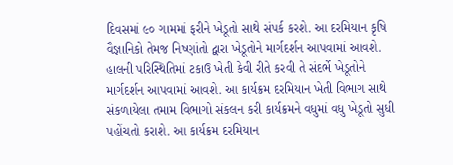દિવસમાં ૯૦ ગામમાં ફરીને ખેડૂતો સાથે સંપર્ક કરશે. આ દરમિયાન કૃષિ વૈજ્ઞાનિકો તેમજ નિષ્ણાંતો દ્વારા ખેડૂતોને માર્ગદર્શન આપવામાં આવશે.
હાલની પરિસ્થિતિમાં ટકાઉ ખેતી કેવી રીતે કરવી તે સંદર્ભે ખેડૂતોને માર્ગદર્શન આપવામાં આવશે. આ કાર્યક્રમ દરમિયાન ખેતી વિભાગ સાથે સંકળાયેલા તમામ વિભાગો સંકલન કરી કાર્યક્રમને વધુમાં વધુ ખેડૂતો સુધી પહોંચતો કરાશે. આ કાર્યક્રમ દરમિયાન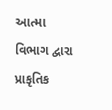આત્મા વિભાગ દ્વારા પ્રાકૃતિક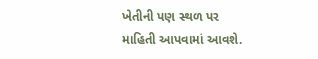ખેતીની પણ સ્થળ પર માહિતી આપવામાં આવશે.